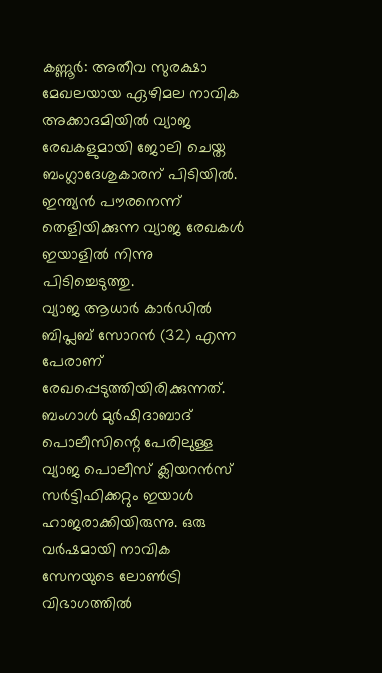കണ്ണൂർ: അതീവ സുരക്ഷാ മേഖലയായ ഏഴിമല നാവിക അക്കാദമിയിൽ വ്യാജ രേഖകളുമായി ജോലി ചെയ്ത ബംഗ്ലാദേശുകാരന് പിടിയിൽ. ഇന്ത്യൻ പൗരനെന്ന് തെളിയിക്കുന്ന വ്യാജ രേഖകൾ ഇയാളിൽ നിന്നു പിടിച്ചെടുത്തു.
വ്യാജ ആധാർ കാർഡിൽ ബിപ്ലബ് സോറൻ (32) എന്ന പേരാണ് രേഖപ്പെടുത്തിയിരിക്കുന്നത്. ബംഗാൾ മുർഷിദാബാദ് പൊലീസിന്റെ പേരിലുള്ള വ്യാജ പൊലീസ് ക്ലിയറൻസ് സർട്ടിഫിക്കറ്റും ഇയാൾ ഹാജരാക്കിയിരുന്നു. ഒരു വർഷമായി നാവിക സേനയുടെ ലോൺട്രി വിഭാഗത്തിൽ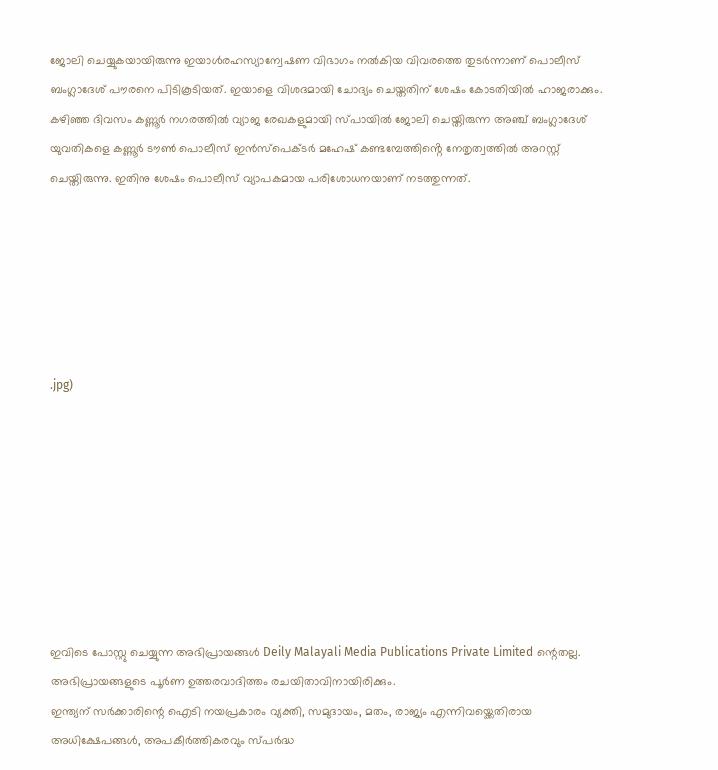ജോലി ചെയ്യുകയായിരുന്നു ഇയാൾരഹസ്യാന്വേഷണ വിഭാഗം നൽകിയ വിവരത്തെ തുടർന്നാണ് പൊലീസ് ബംഗ്ലാദേശ് പൗരനെ പിടികൂടിയത്. ഇയാളെ വിശദമായി ചോദ്യം ചെയ്തതിന് ശേഷം കോടതിയിൽ ഹാജരാക്കും.
കഴിഞ്ഞ ദിവസം കണ്ണൂർ നഗരത്തിൽ വ്യാജ രേഖകളുമായി സ്പായിൽ ജോലി ചെയ്തിരുന്ന അഞ്ച് ബംഗ്ലാദേശ് യുവതികളെ കണ്ണൂർ ടൗൺ പൊലീസ് ഇൻസ്പെക്ടർ മഹേഷ് കണ്ടമ്പേത്തിൻ്റെ നേതൃത്വത്തിൽ അറസ്റ്റ് ചെയ്തിരുന്നു. ഇതിനു ശേഷം പൊലീസ് വ്യാപകമായ പരിശോധനയാണ് നടത്തുന്നത്.






.jpg)








ഇവിടെ പോസ്റ്റു ചെയ്യുന്ന അഭിപ്രായങ്ങൾ Deily Malayali Media Publications Private Limited ന്റെതല്ല. അഭിപ്രായങ്ങളുടെ പൂർണ ഉത്തരവാദിത്തം രചയിതാവിനായിരിക്കും.
ഇന്ത്യന് സർക്കാരിന്റെ ഐടി നയപ്രകാരം വ്യക്തി, സമുദായം, മതം, രാജ്യം എന്നിവയ്ക്കെതിരായ അധിക്ഷേപങ്ങൾ, അപകീർത്തികരവും സ്പർദ്ധ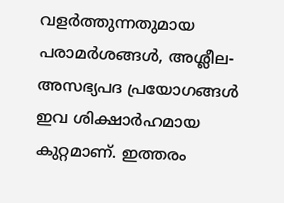വളർത്തുന്നതുമായ പരാമർശങ്ങൾ, അശ്ലീല-അസഭ്യപദ പ്രയോഗങ്ങൾ ഇവ ശിക്ഷാർഹമായ കുറ്റമാണ്. ഇത്തരം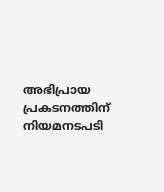അഭിപ്രായ പ്രകടനത്തിന് നിയമനടപടി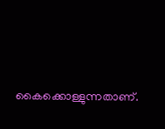കൈക്കൊള്ളുന്നതാണ്.